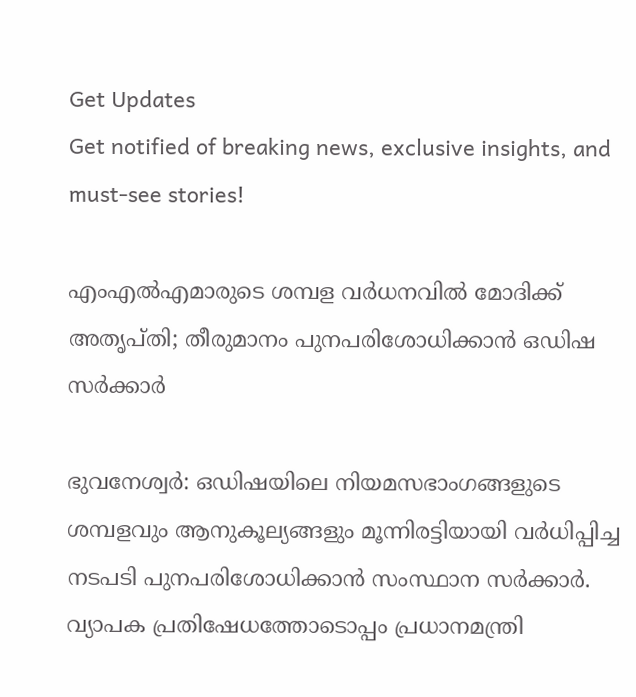Get Updates
Get notified of breaking news, exclusive insights, and must-see stories!

എംഎല്‍എമാരുടെ ശമ്പള വര്‍ധനവില്‍ മോദിക്ക് അതൃപ്തി; തീരുമാനം പുനപരിശോധിക്കാന്‍ ഒഡിഷ സര്‍ക്കാര്‍

ഭുവനേശ്വര്‍: ഒഡിഷയിലെ നിയമസഭാംഗങ്ങളുടെ ശമ്പളവും ആനുകൂല്യങ്ങളും മൂന്നിരട്ടിയായി വര്‍ധിപ്പിച്ച നടപടി പുനപരിശോധിക്കാന്‍ സംസ്ഥാന സര്‍ക്കാര്‍. വ്യാപക പ്രതിഷേധത്തോടൊപ്പം പ്രധാനമന്ത്രി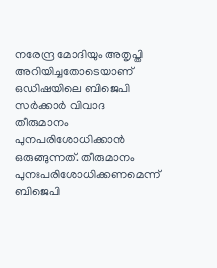നരേന്ദ്ര മോദിയും അതൃപ്തി അറിയിച്ചതോടെയാണ് ഒഡിഷയിലെ ബിജെപി സര്‍ക്കാര്‍ വിവാദ തീരുമാനം പുനപരിശോധിക്കാന്‍ ഒരുങ്ങുന്നത്. തീരുമാനം പുനഃപരിശോധിക്കണമെന്ന് ബിജെപി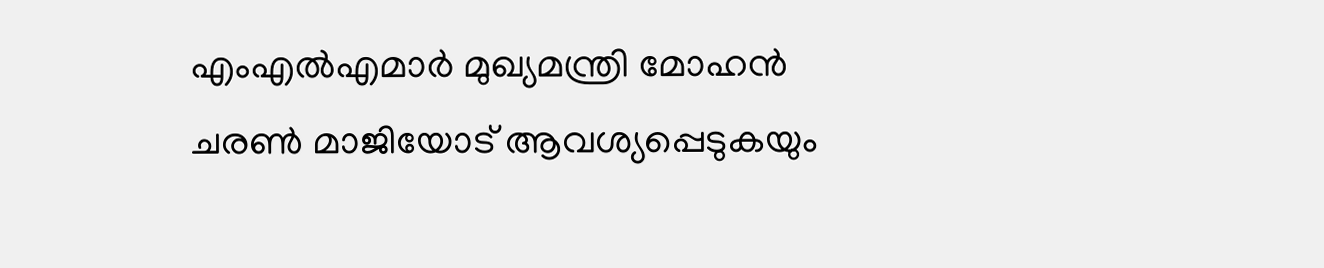എംഎല്‍എമാര്‍ മുഖ്യമന്ത്രി മോഹന്‍ ചരണ്‍ മാജിയോട് ആവശ്യപ്പെടുകയും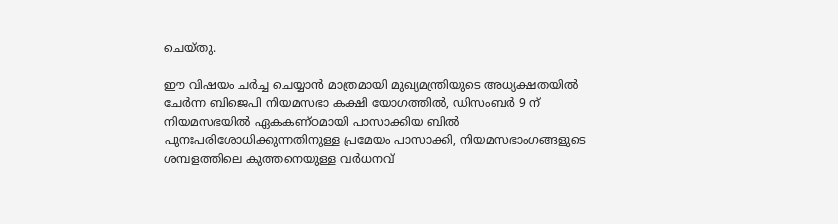ചെയ്തു.

ഈ വിഷയം ചര്‍ച്ച ചെയ്യാന്‍ മാത്രമായി മുഖ്യമന്ത്രിയുടെ അധ്യക്ഷതയില്‍ ചേര്‍ന്ന ബിജെപി നിയമസഭാ കക്ഷി യോഗത്തില്‍, ഡിസംബര്‍ 9 ന് നിയമസഭയില്‍ ഏകകണ്ഠമായി പാസാക്കിയ ബില്‍ പുനഃപരിശോധിക്കുന്നതിനുള്ള പ്രമേയം പാസാക്കി, നിയമസഭാംഗങ്ങളുടെ ശമ്പളത്തിലെ കുത്തനെയുള്ള വര്‍ധനവ്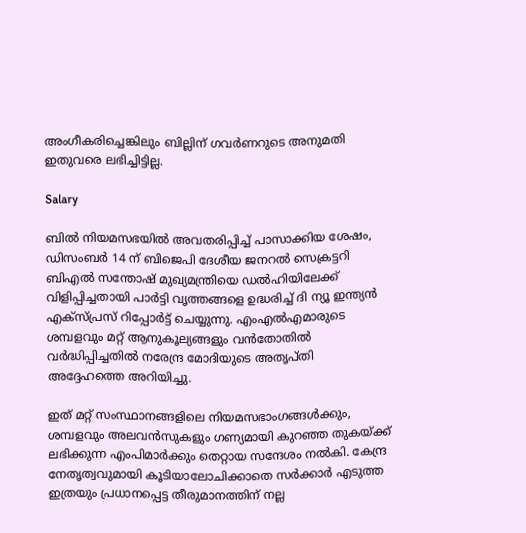അംഗീകരിച്ചെങ്കിലും ബില്ലിന് ഗവര്‍ണറുടെ അനുമതി ഇതുവരെ ലഭിച്ചിട്ടില്ല.

Salary

ബില്‍ നിയമസഭയില്‍ അവതരിപ്പിച്ച് പാസാക്കിയ ശേഷം, ഡിസംബര്‍ 14 ന് ബിജെപി ദേശീയ ജനറല്‍ സെക്രട്ടറി ബിഎല്‍ സന്തോഷ് മുഖ്യമന്ത്രിയെ ഡല്‍ഹിയിലേക്ക് വിളിപ്പിച്ചതായി പാര്‍ട്ടി വൃത്തങ്ങളെ ഉദ്ധരിച്ച് ദി ന്യൂ ഇന്ത്യന്‍ എക്‌സ്പ്രസ് റിപ്പോര്‍ട്ട് ചെയ്യുന്നു. എംഎല്‍എമാരുടെ ശമ്പളവും മറ്റ് ആനുകൂല്യങ്ങളും വന്‍തോതില്‍ വര്‍ദ്ധിപ്പിച്ചതില്‍ നരേന്ദ്ര മോദിയുടെ അതൃപ്തി അദ്ദേഹത്തെ അറിയിച്ചു.

ഇത് മറ്റ് സംസ്ഥാനങ്ങളിലെ നിയമസഭാംഗങ്ങള്‍ക്കും, ശമ്പളവും അലവന്‍സുകളും ഗണ്യമായി കുറഞ്ഞ തുകയ്ക്ക് ലഭിക്കുന്ന എംപിമാര്‍ക്കും തെറ്റായ സന്ദേശം നല്‍കി. കേന്ദ്ര നേതൃത്വവുമായി കൂടിയാലോചിക്കാതെ സര്‍ക്കാര്‍ എടുത്ത ഇത്രയും പ്രധാനപ്പെട്ട തീരുമാനത്തിന് നല്ല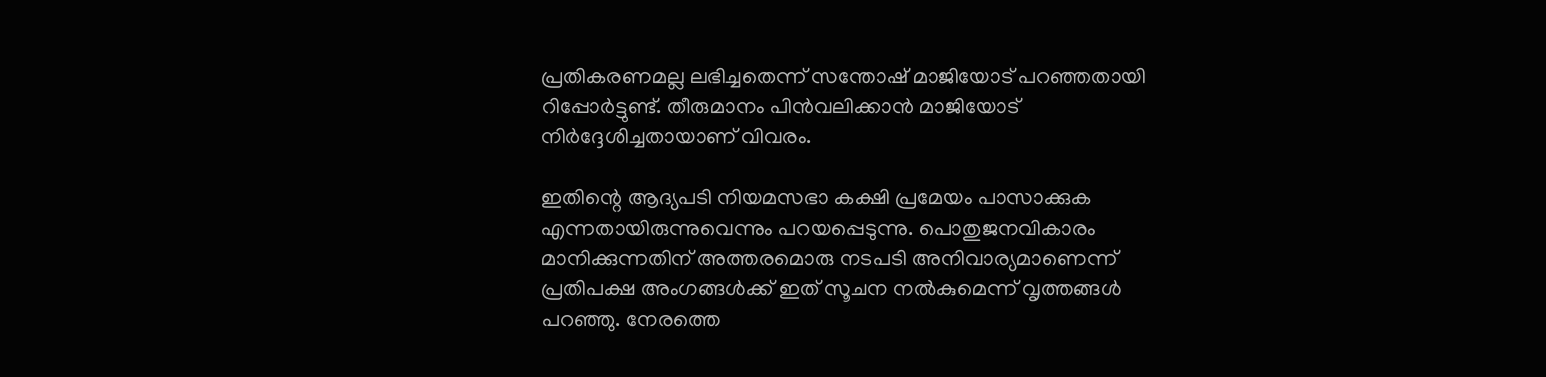പ്രതികരണമല്ല ലഭിച്ചതെന്ന് സന്തോഷ് മാജിയോട് പറഞ്ഞതായി റിപ്പോര്‍ട്ടുണ്ട്. തീരുമാനം പിന്‍വലിക്കാന്‍ മാജിയോട് നിര്‍ദ്ദേശിച്ചതായാണ് വിവരം.

ഇതിന്റെ ആദ്യപടി നിയമസഭാ കക്ഷി പ്രമേയം പാസാക്കുക എന്നതായിരുന്നുവെന്നും പറയപ്പെടുന്നു. പൊതുജനവികാരം മാനിക്കുന്നതിന് അത്തരമൊരു നടപടി അനിവാര്യമാണെന്ന് പ്രതിപക്ഷ അംഗങ്ങള്‍ക്ക് ഇത് സൂചന നല്‍കുമെന്ന് വൃത്തങ്ങള്‍ പറഞ്ഞു. നേരത്തെ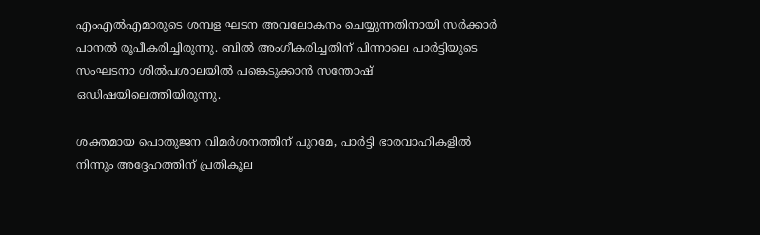എംഎല്‍എമാരുടെ ശമ്പള ഘടന അവലോകനം ചെയ്യുന്നതിനായി സര്‍ക്കാര്‍ പാനല്‍ രൂപീകരിച്ചിരുന്നു. ബില്‍ അംഗീകരിച്ചതിന് പിന്നാലെ പാര്‍ട്ടിയുടെ സംഘടനാ ശില്‍പശാലയില്‍ പങ്കെടുക്കാന്‍ സന്തോഷ് ഒഡിഷയിലെത്തിയിരുന്നു.

ശക്തമായ പൊതുജന വിമര്‍ശനത്തിന് പുറമേ, പാര്‍ട്ടി ഭാരവാഹികളില്‍ നിന്നും അദ്ദേഹത്തിന് പ്രതികൂല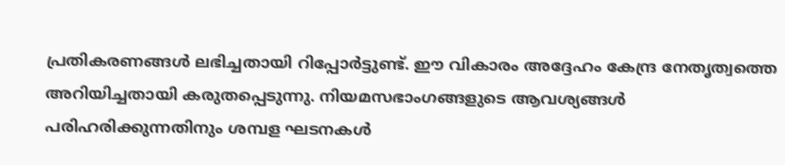പ്രതികരണങ്ങള്‍ ലഭിച്ചതായി റിപ്പോര്‍ട്ടുണ്ട്. ഈ വികാരം അദ്ദേഹം കേന്ദ്ര നേതൃത്വത്തെ അറിയിച്ചതായി കരുതപ്പെടുന്നു. നിയമസഭാംഗങ്ങളുടെ ആവശ്യങ്ങള്‍ പരിഹരിക്കുന്നതിനും ശമ്പള ഘടനകള്‍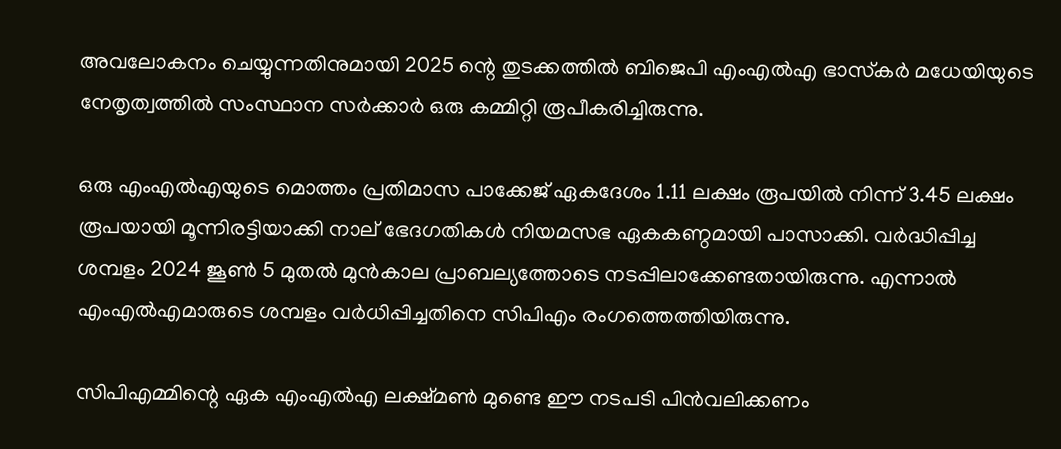അവലോകനം ചെയ്യുന്നതിനുമായി 2025 ന്റെ തുടക്കത്തില്‍ ബിജെപി എംഎല്‍എ ഭാസ്‌കര്‍ മധേയിയുടെ നേതൃത്വത്തില്‍ സംസ്ഥാന സര്‍ക്കാര്‍ ഒരു കമ്മിറ്റി രൂപീകരിച്ചിരുന്നു.

ഒരു എംഎല്‍എയുടെ മൊത്തം പ്രതിമാസ പാക്കേജ് ഏകദേശം 1.11 ലക്ഷം രൂപയില്‍ നിന്ന് 3.45 ലക്ഷം രൂപയായി മൂന്നിരട്ടിയാക്കി നാല് ഭേദഗതികള്‍ നിയമസഭ ഏകകണ്ഠമായി പാസാക്കി. വര്‍ദ്ധിപ്പിച്ച ശമ്പളം 2024 ജൂണ്‍ 5 മുതല്‍ മുന്‍കാല പ്രാബല്യത്തോടെ നടപ്പിലാക്കേണ്ടതായിരുന്നു. എന്നാല്‍ എംഎല്‍എമാരുടെ ശമ്പളം വര്‍ധിപ്പിച്ചതിനെ സിപിഎം രംഗത്തെത്തിയിരുന്നു.

സിപിഎമ്മിന്റെ ഏക എംഎല്‍എ ലക്ഷ്മണ്‍ മുണ്ടെ ഈ നടപടി പിന്‍വലിക്കണം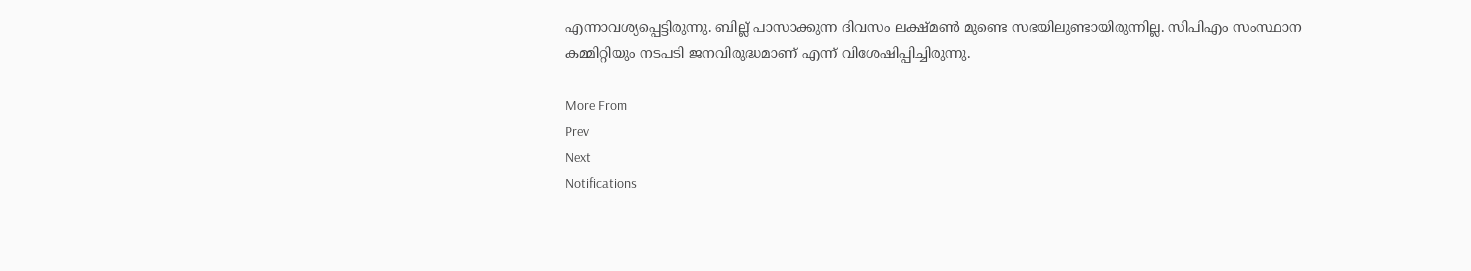എന്നാവശ്യപ്പെട്ടിരുന്നു. ബില്ല് പാസാക്കുന്ന ദിവസം ലക്ഷ്മണ്‍ മുണ്ടെ സഭയിലുണ്ടായിരുന്നില്ല. സിപിഎം സംസ്ഥാന കമ്മിറ്റിയും നടപടി ജനവിരുദ്ധമാണ് എന്ന് വിശേഷിപ്പിച്ചിരുന്നു.

More From
Prev
Next
Notifications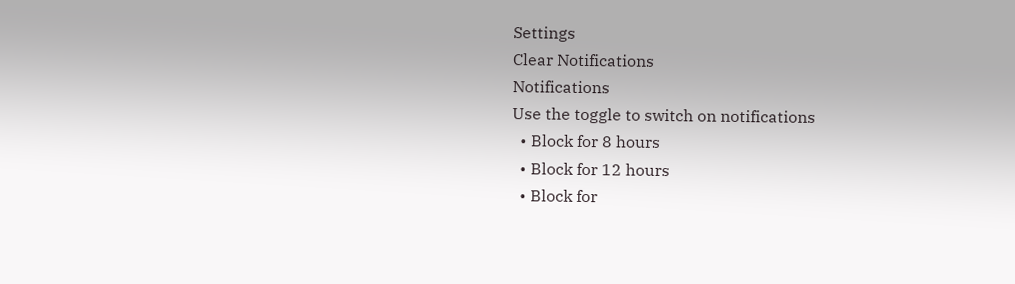Settings
Clear Notifications
Notifications
Use the toggle to switch on notifications
  • Block for 8 hours
  • Block for 12 hours
  • Block for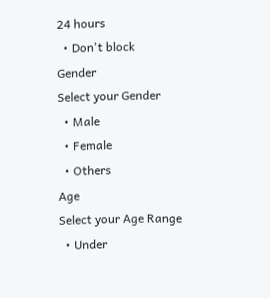24 hours
  • Don't block
Gender
Select your Gender
  • Male
  • Female
  • Others
Age
Select your Age Range
  • Under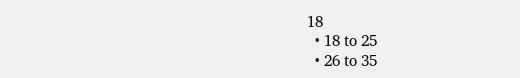18
  • 18 to 25
  • 26 to 35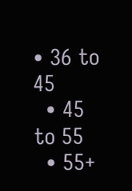• 36 to 45
  • 45 to 55
  • 55+